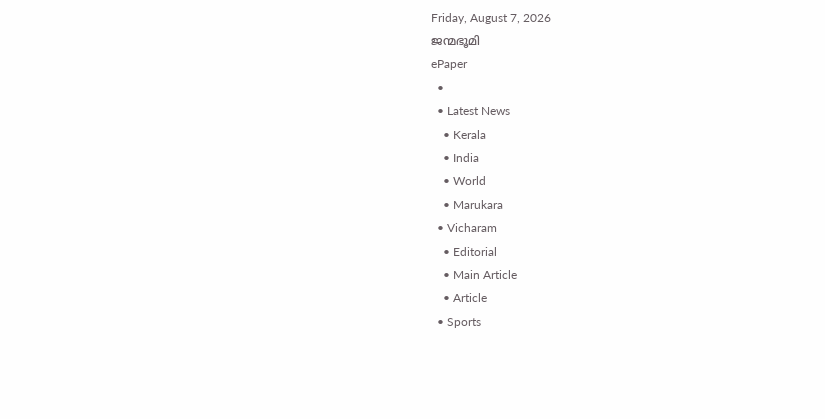Friday, August 7, 2026
ജന്മഭൂമി
ePaper
  •
  • Latest News
    • Kerala
    • India
    • World
    • Marukara
  • Vicharam
    • Editorial
    • Main Article
    • Article
  • Sports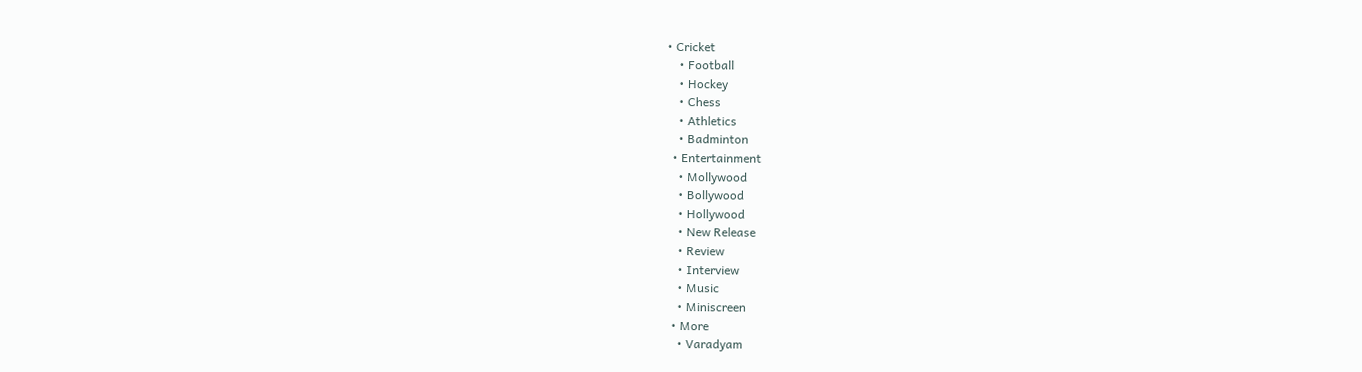• Cricket
    • Football
    • Hockey
    • Chess
    • Athletics
    • Badminton
  • Entertainment
    • Mollywood
    • Bollywood
    • Hollywood
    • New Release
    • Review
    • Interview
    • Music
    • Miniscreen
  • More
    • Varadyam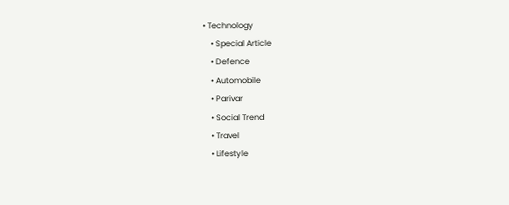• Technology
    • Special Article
    • Defence
    • Automobile
    • Parivar
    • Social Trend
    • Travel
    • Lifestyle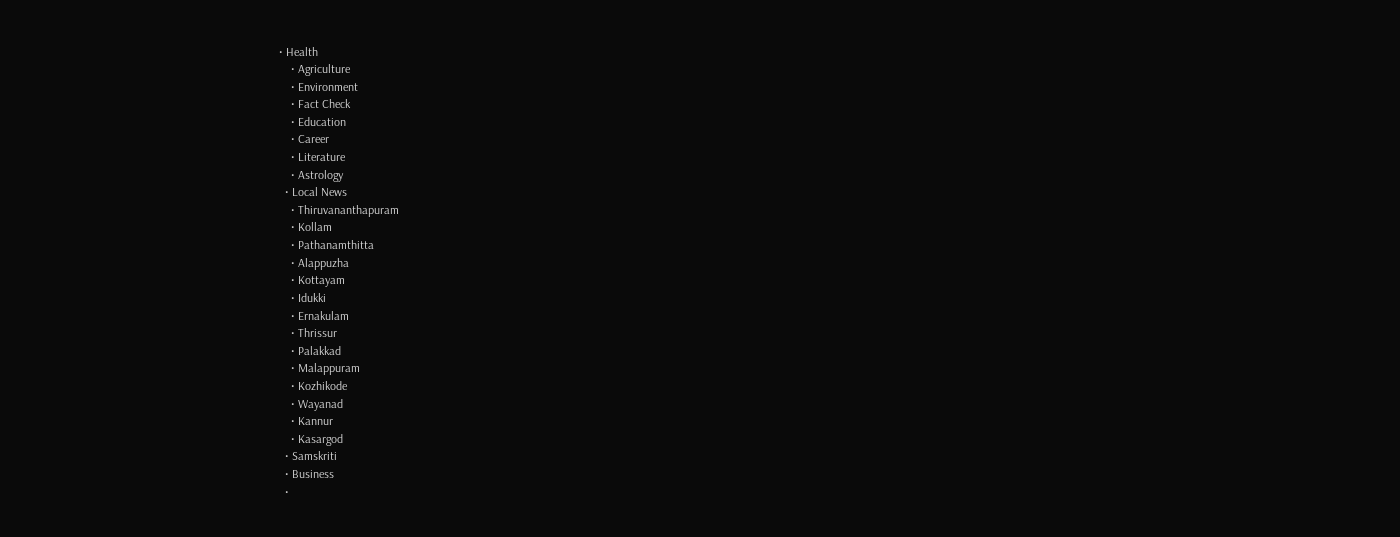• Health
    • Agriculture
    • Environment
    • Fact Check
    • Education
    • Career
    • Literature
    • Astrology
  • Local News
    • Thiruvananthapuram
    • Kollam
    • Pathanamthitta
    • Alappuzha
    • Kottayam
    • Idukki
    • Ernakulam
    • Thrissur
    • Palakkad
    • Malappuram
    • Kozhikode
    • Wayanad
    • Kannur
    • Kasargod
  • Samskriti
  • Business
  •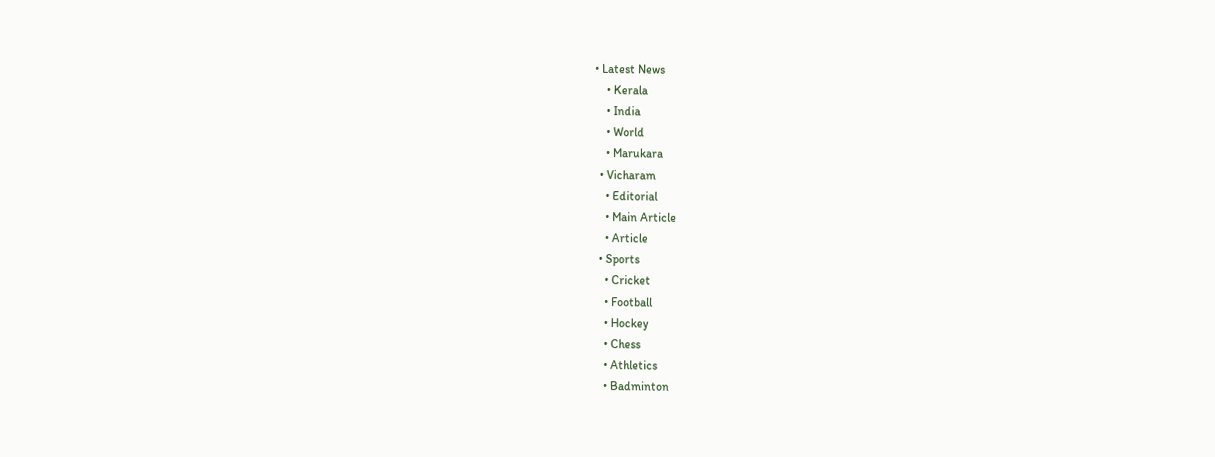• Latest News
    • Kerala
    • India
    • World
    • Marukara
  • Vicharam
    • Editorial
    • Main Article
    • Article
  • Sports
    • Cricket
    • Football
    • Hockey
    • Chess
    • Athletics
    • Badminton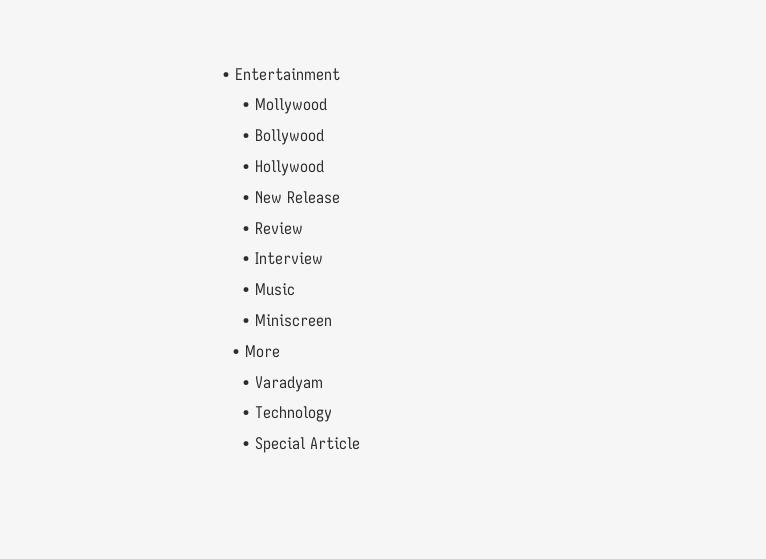• Entertainment
    • Mollywood
    • Bollywood
    • Hollywood
    • New Release
    • Review
    • Interview
    • Music
    • Miniscreen
  • More
    • Varadyam
    • Technology
    • Special Article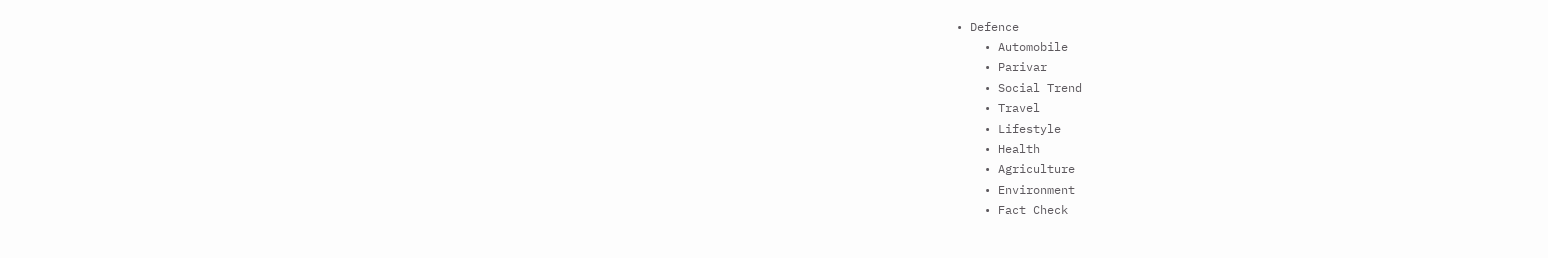• Defence
    • Automobile
    • Parivar
    • Social Trend
    • Travel
    • Lifestyle
    • Health
    • Agriculture
    • Environment
    • Fact Check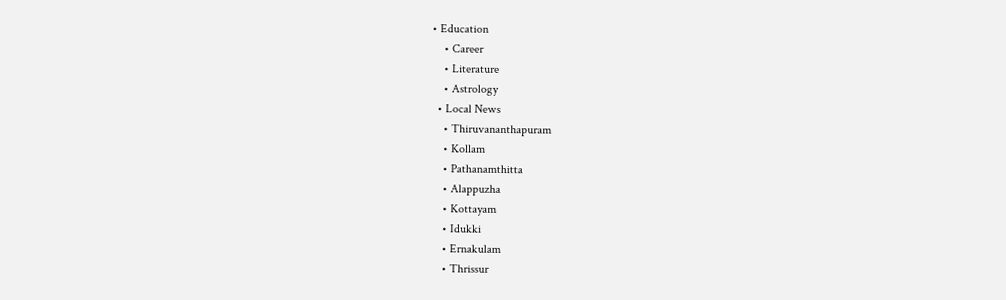• Education
    • Career
    • Literature
    • Astrology
  • Local News
    • Thiruvananthapuram
    • Kollam
    • Pathanamthitta
    • Alappuzha
    • Kottayam
    • Idukki
    • Ernakulam
    • Thrissur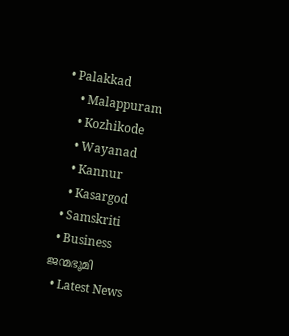• Palakkad
    • Malappuram
    • Kozhikode
    • Wayanad
    • Kannur
    • Kasargod
  • Samskriti
  • Business
ജന്മഭൂമി
  • Latest News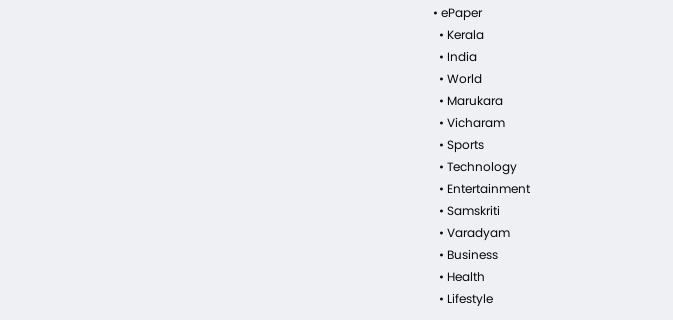• ePaper
  • Kerala
  • India
  • World
  • Marukara
  • Vicharam
  • Sports
  • Technology
  • Entertainment
  • Samskriti
  • Varadyam
  • Business
  • Health
  • Lifestyle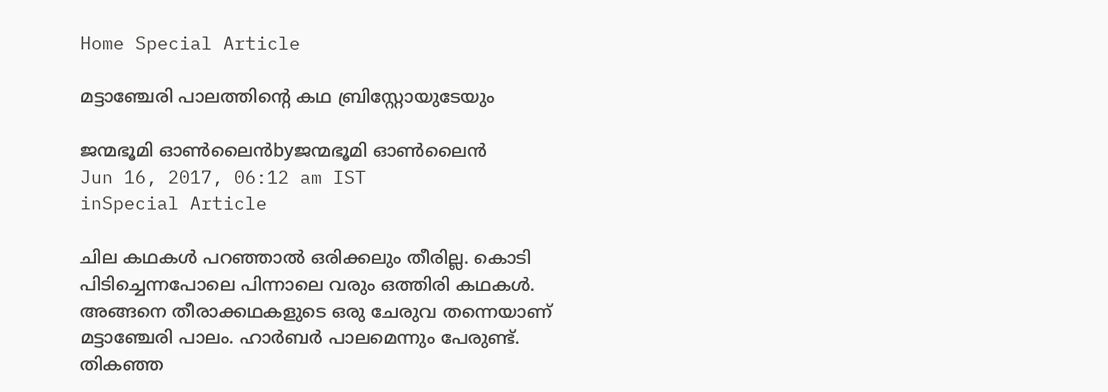Home Special Article

മട്ടാഞ്ചേരി പാലത്തിന്റെ കഥ ബ്രിസ്റ്റോയുടേയും

ജന്മഭൂമി ഓണ്‍ലൈന്‍byജന്മഭൂമി ഓണ്‍ലൈന്‍
Jun 16, 2017, 06:12 am IST
inSpecial Article

ചില കഥകള്‍ പറഞ്ഞാല്‍ ഒരിക്കലും തീരില്ല. കൊടി പിടിച്ചെന്നപോലെ പിന്നാലെ വരും ഒത്തിരി കഥകള്‍. അങ്ങനെ തീരാക്കഥകളുടെ ഒരു ചേരുവ തന്നെയാണ് മട്ടാഞ്ചേരി പാലം. ഹാര്‍ബര്‍ പാലമെന്നും പേരുണ്ട്. തികഞ്ഞ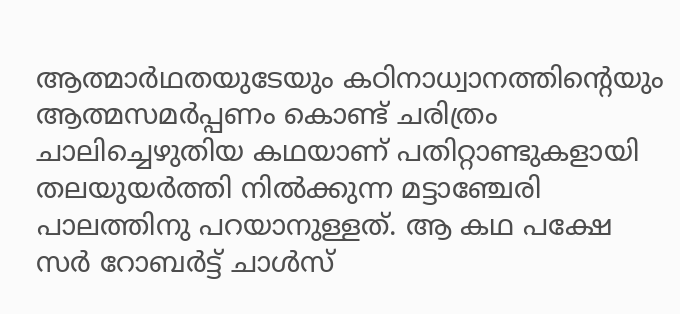ആത്മാര്‍ഥതയുടേയും കഠിനാധ്വാനത്തിന്റെയും ആത്മസമര്‍പ്പണം കൊണ്ട് ചരിത്രം ചാലിച്ചെഴുതിയ കഥയാണ് പതിറ്റാണ്ടുകളായി തലയുയര്‍ത്തി നില്‍ക്കുന്ന മട്ടാഞ്ചേരി പാലത്തിനു പറയാനുള്ളത്. ആ കഥ പക്ഷേ സര്‍ റോബര്‍ട്ട് ചാള്‍സ്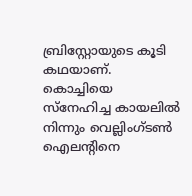ബ്രിസ്റ്റോയുടെ കൂടി കഥയാണ്. കൊച്ചിയെ സ്‌നേഹിച്ച കായലില്‍ നിന്നും വെല്ലിംഗ്ടണ്‍ ഐലന്റിനെ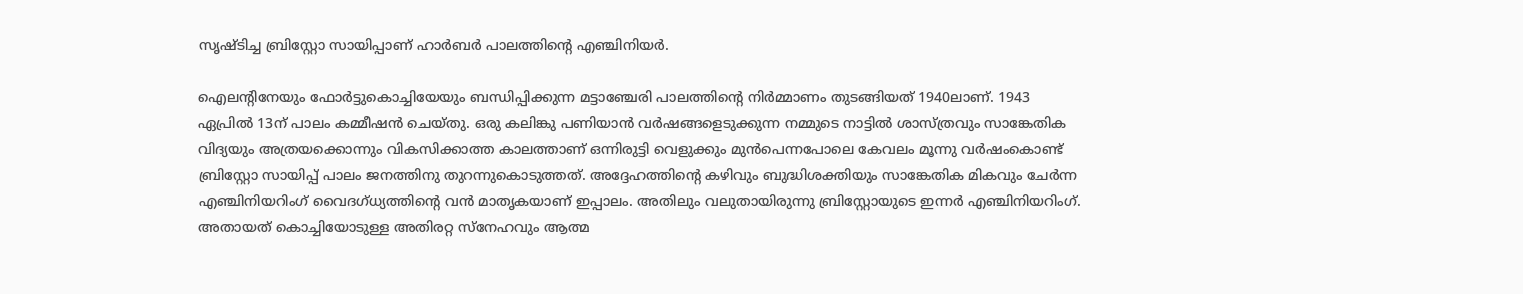സൃഷ്ടിച്ച ബ്രിസ്റ്റോ സായിപ്പാണ് ഹാര്‍ബര്‍ പാലത്തിന്റെ എഞ്ചിനിയര്‍.

ഐലന്റിനേയും ഫോര്‍ട്ടുകൊച്ചിയേയും ബന്ധിപ്പിക്കുന്ന മട്ടാഞ്ചേരി പാലത്തിന്റെ നിര്‍മ്മാണം തുടങ്ങിയത് 1940ലാണ്. 1943 ഏപ്രില്‍ 13ന് പാലം കമ്മീഷന്‍ ചെയ്തു. ഒരു കലിങ്കു പണിയാന്‍ വര്‍ഷങ്ങളെടുക്കുന്ന നമ്മുടെ നാട്ടില്‍ ശാസ്ത്രവും സാങ്കേതിക വിദ്യയും അത്രയക്കൊന്നും വികസിക്കാത്ത കാലത്താണ് ഒന്നിരുട്ടി വെളുക്കും മുന്‍പെന്നപോലെ കേവലം മൂന്നു വര്‍ഷംകൊണ്ട് ബ്രിസ്റ്റോ സായിപ്പ് പാലം ജനത്തിനു തുറന്നുകൊടുത്തത്. അദ്ദേഹത്തിന്റെ കഴിവും ബുദ്ധിശക്തിയും സാങ്കേതിക മികവും ചേര്‍ന്ന എഞ്ചിനിയറിംഗ് വൈദഗ്ധ്യത്തിന്റെ വന്‍ മാതൃകയാണ് ഇപ്പാലം. അതിലും വലുതായിരുന്നു ബ്രിസ്റ്റോയുടെ ഇന്നര്‍ എഞ്ചിനിയറിംഗ്. അതായത് കൊച്ചിയോടുള്ള അതിരറ്റ സ്‌നേഹവും ആത്മ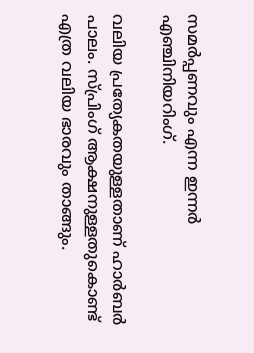സമര്‍പ്പണവും എന്ന ഇന്നര്‍ എഞ്ചിനിയറിംഗ്.

വലിയ പ്രത്യേകതയുള്ളതാണ് ഹാര്‍ബര്‍ പാലം. സ്പ്രിംഗ് ആക്ഷനുള്ളതുകൊണ്ട് എത്ര വലിയ ഭാരവും താങ്ങും.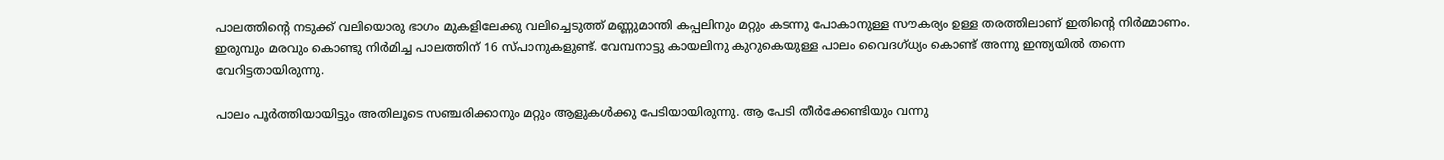പാലത്തിന്റെ നടുക്ക് വലിയൊരു ഭാഗം മുകളിലേക്കു വലിച്ചെടുത്ത് മണ്ണുമാന്തി കപ്പലിനും മറ്റും കടന്നു പോകാനുള്ള സൗകര്യം ഉള്ള തരത്തിലാണ് ഇതിന്റെ നിര്‍മ്മാണം. ഇരുമ്പും മരവും കൊണ്ടു നിര്‍മിച്ച പാലത്തിന് 16 സ്പാനുകളുണ്ട്. വേമ്പനാട്ടു കായലിനു കുറുകെയുള്ള പാലം വൈദഗ്ധ്യം കൊണ്ട് അന്നു ഇന്ത്യയില്‍ തന്നെ വേറിട്ടതായിരുന്നു.

പാലം പൂര്‍ത്തിയായിട്ടും അതിലൂടെ സഞ്ചരിക്കാനും മറ്റും ആളുകള്‍ക്കു പേടിയായിരുന്നു. ആ പേടി തീര്‍ക്കേണ്ടിയും വന്നു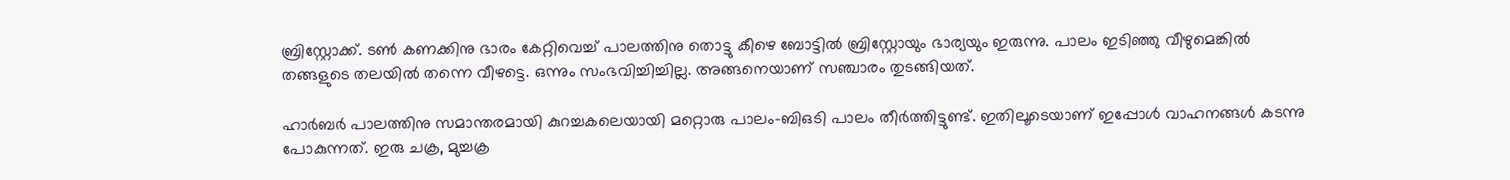ബ്രിസ്റ്റോക്ക്. ടണ്‍ കണക്കിനു ഭാരം കേറ്റിവെച്ച് പാലത്തിനു തൊട്ടു കീഴെ ബോട്ടില്‍ ബ്രിസ്റ്റോയും ഭാര്യയും ഇരുന്നു. പാലം ഇടിഞ്ഞു വീഴുമെങ്കില്‍ തങ്ങളുടെ തലയില്‍ തന്നെ വീഴട്ടെ. ഒന്നും സംഭവിച്ചിച്ചില്ല. അങ്ങനെയാണ് സഞ്ചാരം തുടങ്ങിയത്.

ഹാര്‍ബര്‍ പാലത്തിനു സമാന്തരമായി കുറച്ചകലെയായി മറ്റൊരു പാലം-ബിഒടി പാലം തീര്‍ത്തിട്ടുണ്ട്. ഇതിലൂടെയാണ് ഇപ്പോള്‍ വാഹനങ്ങള്‍ കടന്നു പോകുന്നത്. ഇരു ചക്ര, മുച്ചക്ര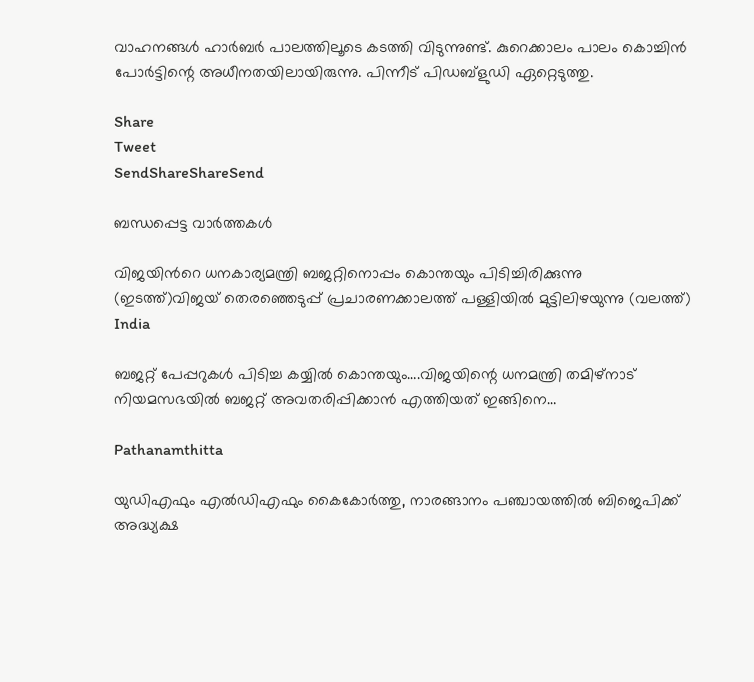വാഹനങ്ങള്‍ ഹാര്‍ബര്‍ പാലത്തിലൂടെ കടത്തി വിടുന്നുണ്ട്. കുറെക്കാലം പാലം കൊച്ചിന്‍ പോര്‍ട്ടിന്റെ അധീനതയിലായിരുന്നു. പിന്നീട് പിഡബ്‌ളുഡി ഏറ്റെടുത്തു.

Share
Tweet
SendShareShareSend

ബന്ധപ്പെട്ട വാര്‍ത്തകള്‍

വിജയിന്‍റെ ധനകാര്യമന്ത്രി ബജറ്റിനൊപ്പം കൊന്തയും പിടിച്ചിരിക്കുന്നു (ഇടത്ത്)വിജയ് തെരഞ്ഞെടുപ്പ് പ്രചാരണക്കാലത്ത് പള്ളിയില്‍ മുട്ടിലിഴയുന്നു (വലത്ത്)
India

ബജറ്റ് പേപ്പറുകള്‍ പിടിച്ച കയ്യില്‍ കൊന്തയും….വിജയിന്റെ ധനമന്ത്രി തമിഴ്നാട് നിയമസഭയില്‍ ബജറ്റ് അവതരിപ്പിക്കാന്‍ എത്തിയത് ഇങ്ങിനെ…

Pathanamthitta

യുഡിഎഫും എല്‍ഡിഎഫും കൈകോര്‍ത്തു, നാരങ്ങാനം പഞ്ചായത്തില്‍ ബിജെപിക്ക് അദ്ധ്യക്ഷ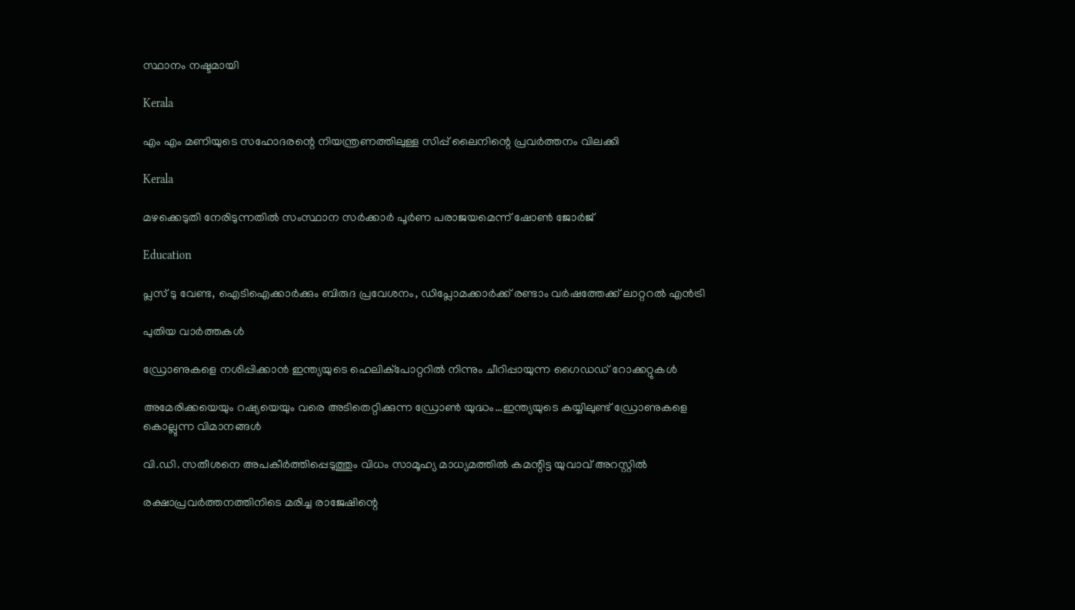സ്ഥാനം നഷ്ടമായി

Kerala

എം എം മണിയുടെ സഹോദരന്റെ നിയന്ത്രണത്തിലുള്ള സിപ്പ് ലൈനിന്റെ പ്രവര്‍ത്തനം വിലക്കി

Kerala

മഴക്കെടുതി നേരിടുന്നതില്‍ സംസ്ഥാന സര്‍ക്കാര്‍ പൂര്‍ണ പരാജയമെന്ന് ഷോണ്‍ ജോര്‍ജ്

Education

പ്ലസ് ടു വേണ്ട, ഐടിഐക്കാര്‍ക്കും ബിരുദ പ്രവേശനം, ഡിപ്ലോമക്കാര്‍ക്ക് രണ്ടാം വര്‍ഷത്തേക്ക് ലാറ്ററല്‍ എന്‍ട്രി

പുതിയ വാര്‍ത്തകള്‍

ഡ്രോണുകളെ നശിപ്പിക്കാന്‍ ഇന്ത്യയുടെ ഹെലിക്പോറ്ററില്‍ നിന്നും ചീറിപ്പായുന്ന ഗൈഡഡ് റോക്കറ്റുകള്‍

അമേരിക്കയെയും റഷ്യയെയും വരെ അടിതെറ്റിക്കുന്ന ഡ്രോണ്‍ യുദ്ധം…ഇന്ത്യയുടെ കയ്യിലുണ്ട് ഡ്രോണുകളെ കൊല്ലുന്ന വിമാനങ്ങള്‍

വി.ഡി. സതീശനെ അപകീര്‍ത്തിപ്പെടുത്തും വിധം സാമൂഹ്യ മാധ്യമത്തില്‍ കമന്റിട്ട യുവാവ് അറസ്റ്റില്‍

രക്ഷാപ്രവര്‍ത്തനത്തിനിടെ മരിച്ച രാജേഷിന്റെ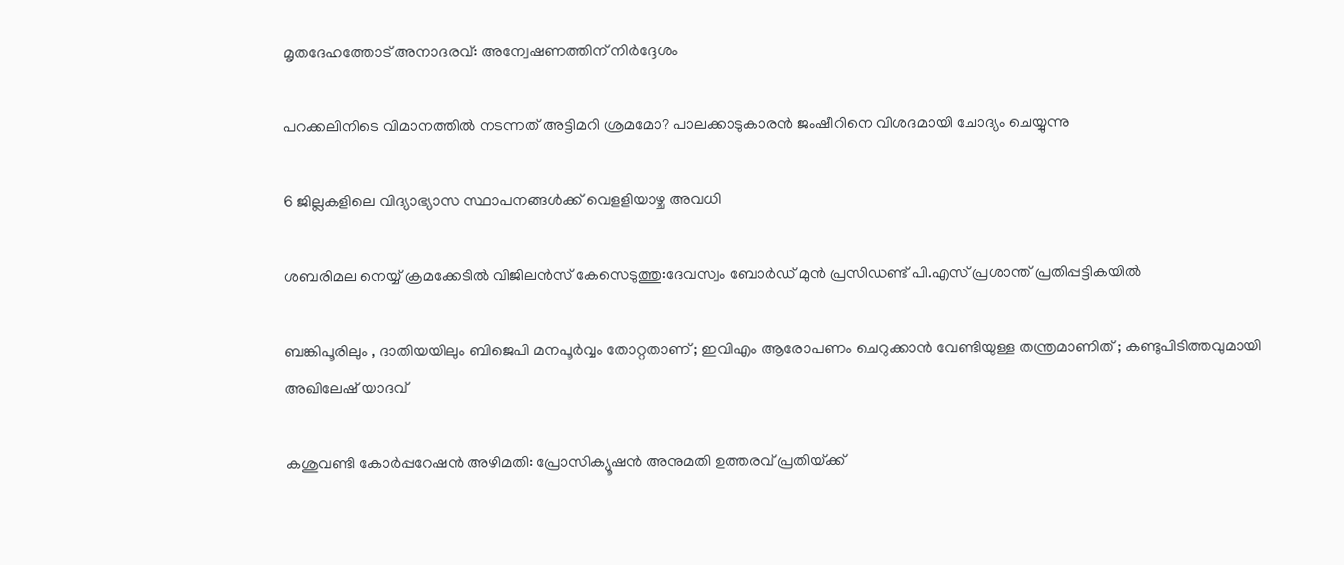മൃതദേഹത്തോട് അനാദരവ്: അന്വേഷണത്തിന് നിര്‍ദ്ദേശം

പറക്കലിനിടെ വിമാനത്തില്‍ നടന്നത് അട്ടിമറി ശ്രമമോ? പാലക്കാടുകാരന്‍ ജംഷീറിനെ വിശദമായി ചോദ്യം ചെയ്യുന്നു

6 ജില്ലകളിലെ വിദ്യാഭ്യാസ സ്ഥാപനങ്ങള്‍ക്ക് വെളളിയാഴ്ച അവധി

ശബരിമല നെയ്യ് ക്രമക്കേടില്‍ വിജിലന്‍സ് കേസെടുത്തു:ദേവസ്വം ബോര്‍ഡ് മുന്‍ പ്രസിഡണ്ട് പി.എസ് പ്രശാന്ത് പ്രതിപ്പട്ടികയില്‍

ബങ്കിപൂരിലും , ദാതിയയിലും ബിജെപി മനപൂർവ്വം തോറ്റതാണ് ; ഇവിഎം ആരോപണം ചെറുക്കാൻ വേണ്ടിയുള്ള തന്ത്രമാണിത് ; കണ്ടുപിടിത്തവുമായി അഖിലേഷ് യാദവ്

കശുവണ്ടി കോര്‍പ്പറേഷന്‍ അഴിമതി: പ്രോസിക്യൂഷന്‍ അനുമതി ഉത്തരവ് പ്രതിയ്‌ക്ക്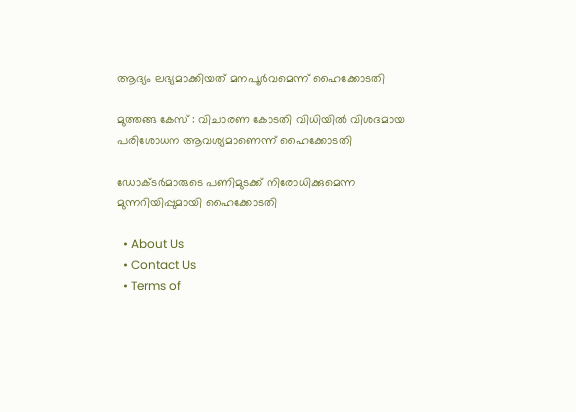ആദ്യം ലഭ്യമാക്കിയത് മനപൂര്‍വമെന്ന് ഹൈക്കോടതി

മുത്തങ്ങ കേസ് : വിചാരണ കോടതി വിധിയില്‍ വിശദമായ പരിശോധന ആവശ്യമാണെന്ന് ഹൈക്കോടതി

ഡോക്ടര്‍മാരുടെ പണിമുടക്ക് നിരോധിക്കുമെന്ന മുന്നറിയിപ്പുമായി ഹൈക്കോടതി

  • About Us
  • Contact Us
  • Terms of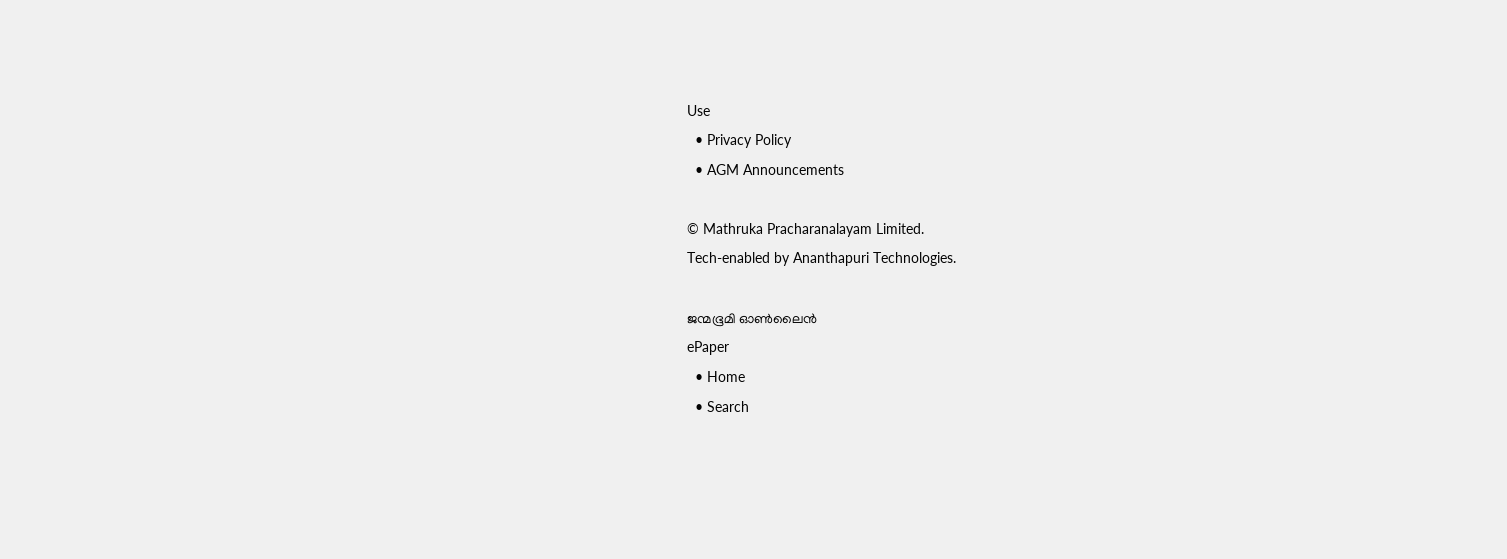Use
  • Privacy Policy
  • AGM Announcements

© Mathruka Pracharanalayam Limited.
Tech-enabled by Ananthapuri Technologies.

ജന്മഭൂമി ഓണ്‍ലൈന്‍
ePaper
  • Home
  • Search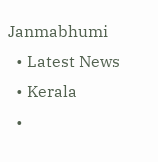Janmabhumi
  • Latest News
  • Kerala
  •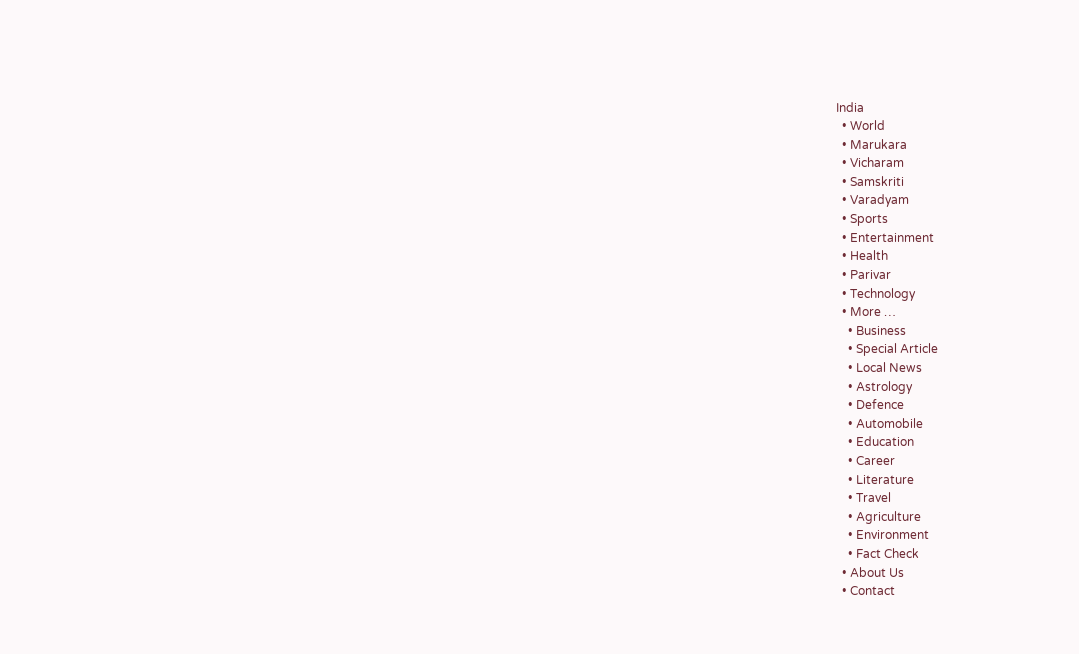India
  • World
  • Marukara
  • Vicharam
  • Samskriti
  • Varadyam
  • Sports
  • Entertainment
  • Health
  • Parivar
  • Technology
  • More …
    • Business
    • Special Article
    • Local News
    • Astrology
    • Defence
    • Automobile
    • Education
    • Career
    • Literature
    • Travel
    • Agriculture
    • Environment
    • Fact Check
  • About Us
  • Contact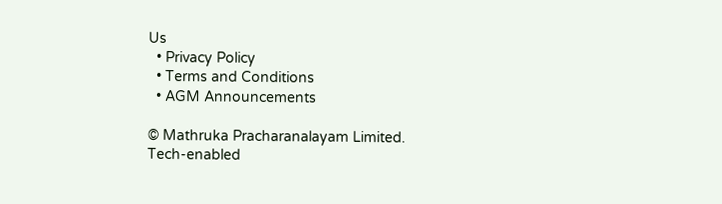Us
  • Privacy Policy
  • Terms and Conditions
  • AGM Announcements

© Mathruka Pracharanalayam Limited.
Tech-enabled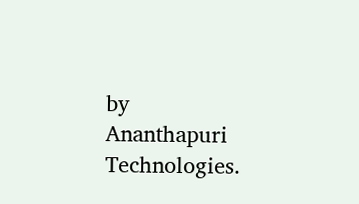by Ananthapuri Technologies.